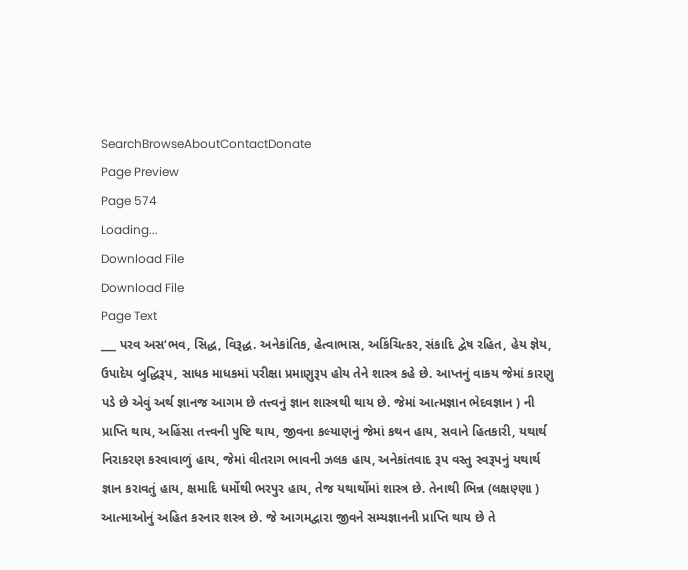SearchBrowseAboutContactDonate
Page Preview
Page 574
Loading...
Download File
Download File
Page Text
___ પરવ અસ‘ભવ, સિદ્ધ, વિરૂદ્ધ. અનેકાંતિક, હેત્વાભાસ, અકિંચિત્કર, સંકાદિ દ્વેષ રહિત, હેય જ્ઞેય, ઉપાદેય બુદ્ધિરૂપ, સાધક માધકમાં પરીક્ષા પ્રમાણુરૂપ હોય તેને શાસ્ત્ર કહે છે. આપ્તનું વાકય જેમાં કારણુ પડે છે એવું અર્થ જ્ઞાનજ આગમ છે તત્ત્વનું જ્ઞાન શાસ્ત્રથી થાય છે. જેમાં આત્મજ્ઞાન ભેદવજ્ઞાન ) ની પ્રાપ્તિ થાય, અહિંસા તત્ત્વની પુષ્ટિ થાય, જીવના કલ્યાણનું જેમાં કથન હાય, સવાને હિતકારી, યથાર્થ નિરાકરણ કરવાવાળું હાય, જેમાં વીતરાગ ભાવની ઝલક હાય, અનેકાંતવાદ રૂપ વસ્તુ સ્વરૂપનું યથાર્થ જ્ઞાન કરાવતું હાય, ક્ષમાદિ ધર્મોથી ભરપુર હાય, તેજ યથાર્થોમાં શાસ્ત્ર છે. તેનાથી ભિન્ન (લક્ષણ્ણા ) આત્માઓનું અહિત કરનાર શસ્ત્ર છે. જે આગમદ્વારા જીવને સમ્યજ્ઞાનની પ્રાપ્તિ થાય છે તે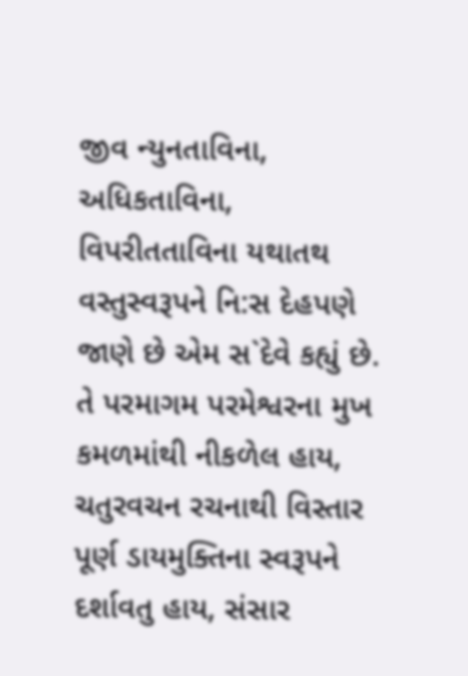જીવ ન્યુનતાવિના, અધિકતાવિના, વિપરીતતાવિના યથાતથ વસ્તુસ્વરૂપને નિ:સ દેહપણે જાણે છે એમ સ`દેવે કહ્યું છે. તે પરમાગમ પરમેશ્વરના મુખ કમળમાંથી નીકળેલ હાય, ચતુરવચન રચનાથી વિસ્તાર પૂર્ણ ડાયમુક્તિના સ્વરૂપને દર્શાવતુ હાય, સંસાર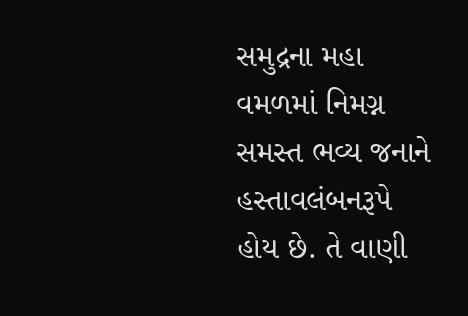સમુદ્રના મહા વમળમાં નિમગ્ન સમસ્ત ભવ્ય જનાને હસ્તાવલંબનરૂપે હોય છે. તે વાણી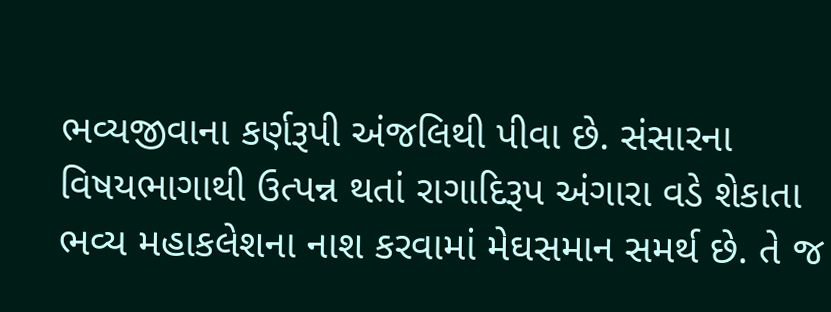ભવ્યજીવાના કર્ણરૂપી અંજલિથી પીવા છે. સંસારના વિષયભાગાથી ઉત્પન્ન થતાં રાગાદિરૂપ અંગારા વડે શેકાતા ભવ્ય મહાકલેશના નાશ કરવામાં મેઘસમાન સમર્થ છે. તે જ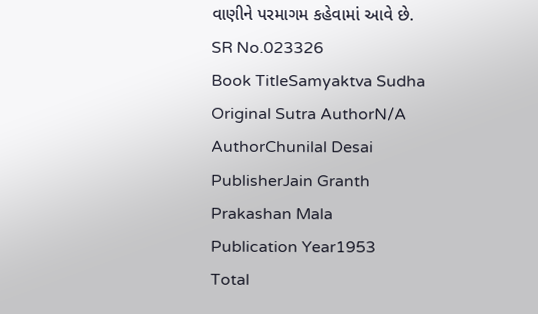વાણીને પરમાગમ કહેવામાં આવે છે.
SR No.023326
Book TitleSamyaktva Sudha
Original Sutra AuthorN/A
AuthorChunilal Desai
PublisherJain Granth Prakashan Mala
Publication Year1953
Total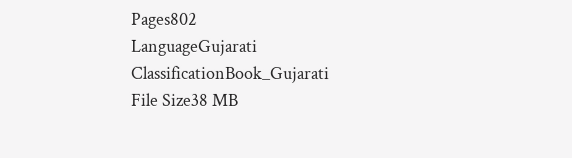Pages802
LanguageGujarati
ClassificationBook_Gujarati
File Size38 MB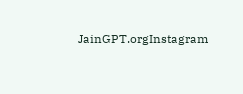JainGPT.orgInstagram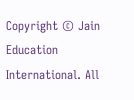Copyright © Jain Education International. All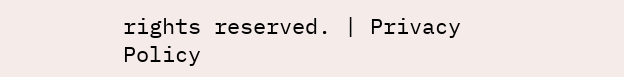rights reserved. | Privacy Policy